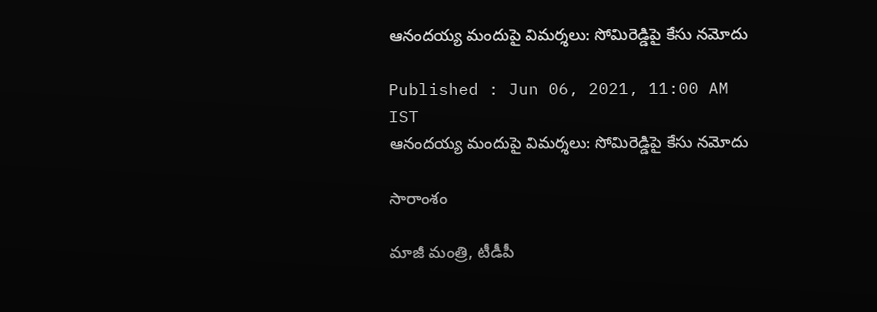ఆనందయ్య మందుపై విమర్శలు: సోమిరెడ్డిపై కేసు నమోదు

Published : Jun 06, 2021, 11:00 AM IST
ఆనందయ్య మందుపై విమర్శలు: సోమిరెడ్డిపై కేసు నమోదు

సారాంశం

మాజీ మంత్రి, టీడీపీ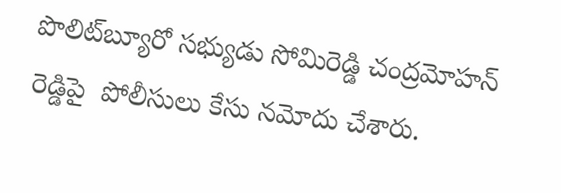పొలిట్‌బ్యూరో సభ్యుడు సోమిరెడ్డి చంద్రమోహన్ రెడ్డిపై  పోలీసులు కేసు నమోదు చేశారు.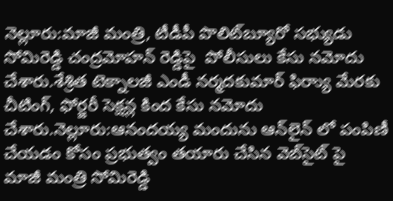నెల్లూరు:మాజీ మంత్రి, టీడీపీ పొలిట్‌బ్యూరో సభ్యుడు సోమిరెడ్డి చంద్రమోహన్ రెడ్డిపై  పోలీసులు కేసు నమోదు చేశారు.శేశ్రిత టెక్నాలజీ ఎండీ నర్మదకుమార్ ఫిర్యాు మేరకు చీటింగ్, ఫోర్జరీ సెక్షన్ల కింద కేసు నమోదు చేశారు.నెల్లూరు:ఆనందయ్య మందును ఆన్‌లైన్ లో పంపిణీ చేయడం కోసం ప్రభుత్వం తయారు చేసిన వెబ్‌సైట్ పై  మాజీ మంత్రి సోమిరెడ్డి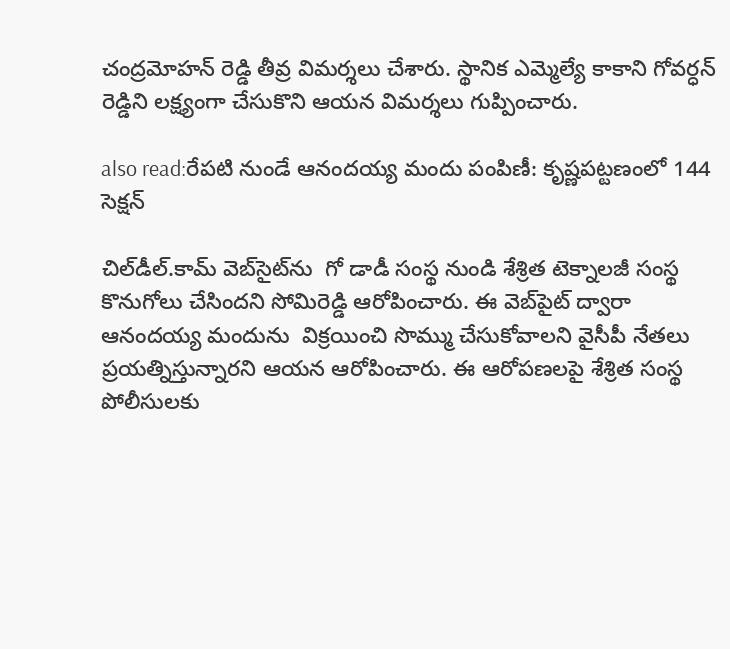చంద్రమోహన్ రెడ్డి తీవ్ర విమర్శలు చేశారు. స్థానిక ఎమ్మెల్యే కాకాని గోవర్ధన్ రెడ్డిని లక్ష్యంగా చేసుకొని ఆయన విమర్శలు గుప్పించారు.

also read:రేపటి నుండే ఆనందయ్య మందు పంపిణీ: కృష్ణపట్టణంలో 144 సెక్షన్

చిల్‌డీల్.కామ్ వెబ్‌సైట్‌ను  గో డాడీ సంస్థ నుండి శేశ్రిత టెక్నాలజీ సంస్థ కొనుగోలు చేసిందని సోమిరెడ్డి ఆరోపించారు. ఈ వెబ్‌పైట్ ద్వారా ఆనందయ్య మందును  విక్రయించి సొమ్ము చేసుకోవాలని వైసీపీ నేతలు ప్రయత్నిస్తున్నారని ఆయన ఆరోపించారు. ఈ ఆరోపణలపై శేశ్రిత సంస్థ పోలీసులకు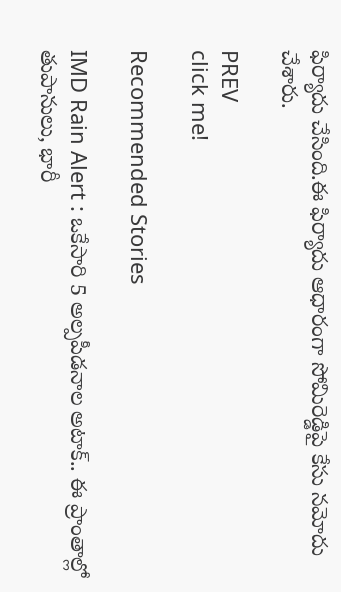ఫిర్యాదు చేసింది.ఈ ఫిర్యాదు ఆధారంగా సోమిరెడ్డిపై కేసు నమోదు చేశారు.

PREV
click me!

Recommended Stories

IMD Rain Alert : ఒకేసారి 5 అల్పపీడనాల అటాక్.. ఈ ప్రాంతాల్లో తుపానులు, భారీ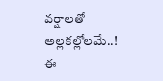వర్షాలతో అల్లకల్లోలమే..!
ఈ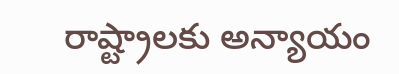రాష్ట్రాలకు అన్యాయం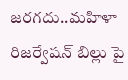జరగదు..మహిళా రిజర్వేషన్ బిల్లు పై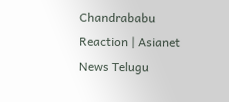Chandrababu Reaction | Asianet News Telugu